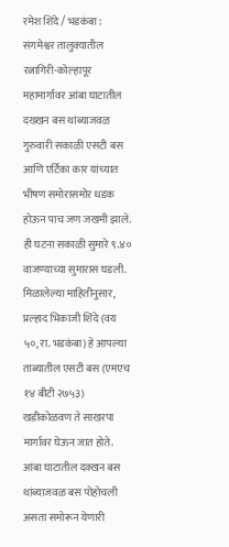रमेश शिंदे / भडकंबा : संगमेश्वर तालुक्यातील रत्नागिरी-कोल्हापूर महामार्गावर आंबा घाटातील दख्खन बस थांब्याजवळ गुरुवारी सकाळी एसटी बस आणि एर्टिका कार यांच्यात भीषण समोरासमोर धडक होऊन पाच जण जखमी झाले. ही घटना सकाळी सुमारे ९.४० वाजण्याच्या सुमारास घडली.
मिळालेल्या माहितीनुसार, प्रल्हाद भिकाजी शिंदे (वय ५०, रा. भडकंबा) हे आपल्या ताब्यातील एसटी बस (एमएच १४ बीटी २७५३) खडीकोळवण ते साखरपा मार्गावर घेऊन जात होते. आंबा घाटातील दक्खन बस थांब्याजवळ बस पोहोचली असता समोरून येणारी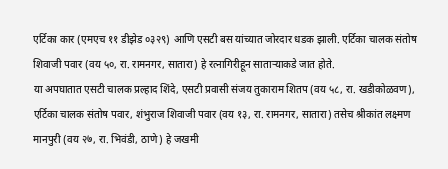एर्टिका कार (एमएच ११ डीझेड ०३२९) आणि एसटी बस यांच्यात जोरदार धडक झाली. एर्टिका चालक संतोष शिवाजी पवार (वय ५०, रा. रामनगर, सातारा) हे रत्नागिरीहून साताऱ्याकडे जात होते.
या अपघातात एसटी चालक प्रल्हाद शिंदे, एसटी प्रवासी संजय तुकाराम शितप (वय ५८, रा. खडीकोळवण), एर्टिका चालक संतोष पवार, शंभुराज शिवाजी पवार (वय १३, रा. रामनगर, सातारा) तसेच श्रीकांत लक्ष्मण मानपुरी (वय २७, रा. भिवंडी, ठाणे) हे जखमी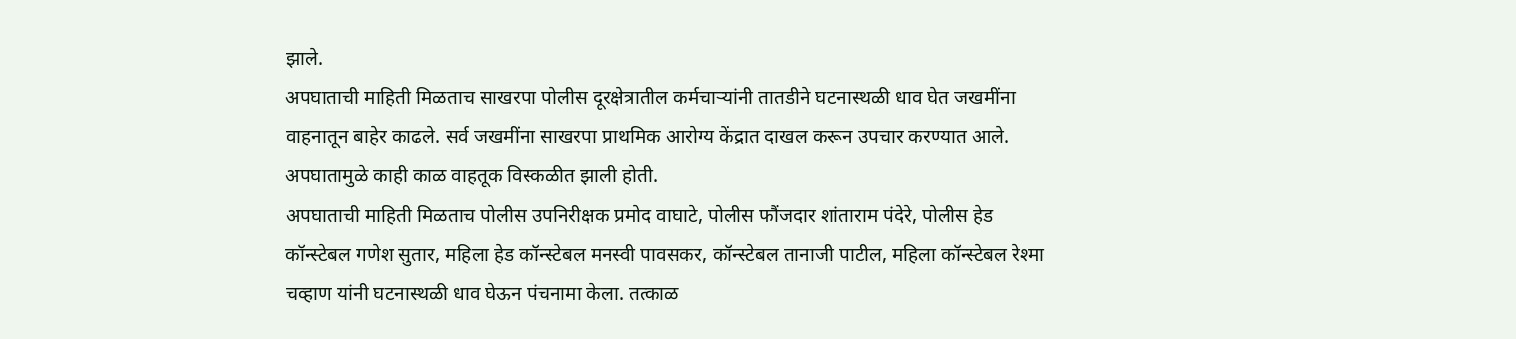झाले.
अपघाताची माहिती मिळताच साखरपा पोलीस दूरक्षेत्रातील कर्मचाऱ्यांनी तातडीने घटनास्थळी धाव घेत जखमींना वाहनातून बाहेर काढले. सर्व जखमींना साखरपा प्राथमिक आरोग्य केंद्रात दाखल करून उपचार करण्यात आले. अपघातामुळे काही काळ वाहतूक विस्कळीत झाली होती.
अपघाताची माहिती मिळताच पोलीस उपनिरीक्षक प्रमोद वाघाटे, पोलीस फौंजदार शांताराम पंदेरे, पोलीस हेड कॉन्स्टेबल गणेश सुतार, महिला हेड कॉन्स्टेबल मनस्वी पावसकर, कॉन्स्टेबल तानाजी पाटील, महिला कॉन्स्टेबल रेश्मा चव्हाण यांनी घटनास्थळी धाव घेऊन पंचनामा केला. तत्काळ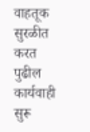वाहतूक सुरळीत करत पुढील कार्यवाही सुरू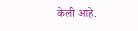केली आहे.